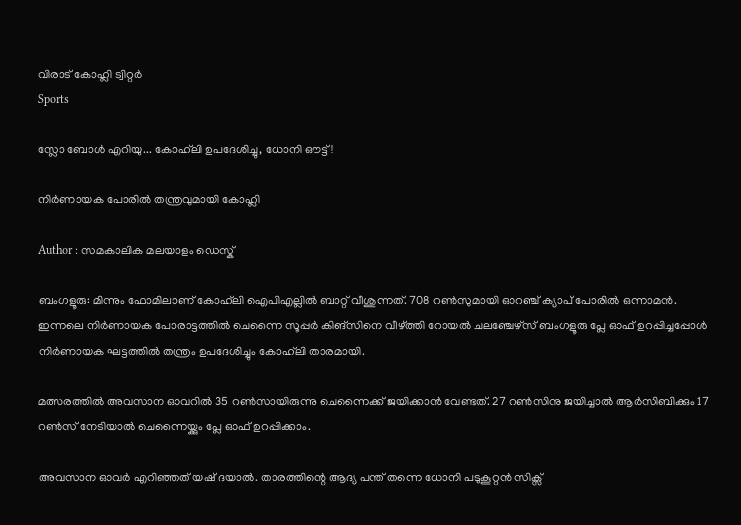വിരാട് കോഹ്ലി ട്വിറ്റര്‍
Sports

സ്ലോ ബോൾ എറിയു... കോഹ്‍ലി ഉപദേശിച്ചു, ധോനി ഔട്ട്!

നിര്‍ണായക പോരില്‍ തന്ത്രവുമായി കോഹ്ലി

Author : സമകാലിക മലയാളം ഡെസ്ക്

ബംഗളൂരു: മിന്നും ഫോമിലാണ് കോഹ്‍ലി ഐപിഎല്ലിൽ ബാറ്റ് വീശുന്നത്. 708 റൺസുമായി ഓറഞ്ച് ക്യാപ് പോരിൽ ഒന്നാമൻ. ഇന്നലെ നിർണായക പോരാട്ടത്തിൽ ചെന്നൈ സൂപ്പർ കിങ്സിനെ വീഴ്ത്തി റോയൽ ചലഞ്ചേഴ്സ് ബംഗളൂരു പ്ലേ ഓഫ് ഉറപ്പിച്ചപ്പോൾ നിർണായക ഘട്ടത്തിൽ തന്ത്രം ഉപദേശിച്ചും കോഹ്‍ലി താരമായി.

മത്സരത്തിൽ അവസാന ഓവറിൽ 35 റൺസായിരുന്നു ചെന്നൈക്ക് ജയിക്കാൻ വേണ്ടത്. 27 റൺസിനു ജയിച്ചാൽ ആർസിബിക്കും 17 റൺസ് നേടിയാൽ ചെന്നൈയ്ക്കും പ്ലേ ഓഫ് ഉറപ്പിക്കാം.

അവസാന ഓവർ എറിഞ്ഞത് യഷ് ദയാൽ. താരത്തിന്റെ ആദ്യ പന്ത് തന്നെ ധോനി പടുകൂറ്റൻ സിക്സ്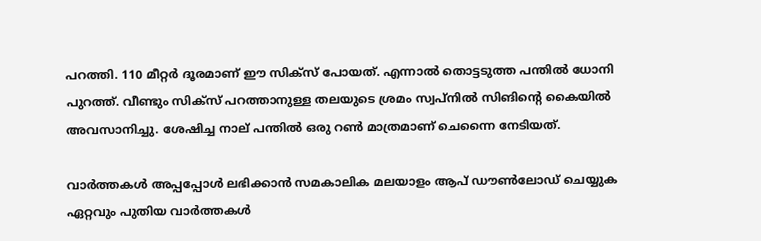പറത്തി. 110 മീറ്റര്‍ ദൂരമാണ് ഈ സിക്സ് പോയത്. എന്നാൽ തൊട്ടടുത്ത പന്തിൽ ധോനി പുറത്ത്. വീണ്ടും സിക്സ് പറത്താനുള്ള തലയുടെ ശ്രമം സ്വപ്നിൽ സിങിന്റെ കൈയിൽ അവസാനിച്ചു. ശേഷിച്ച നാല് പന്തിൽ ഒരു റൺ മാത്രമാണ് ചെന്നൈ നേടിയത്.

വാര്‍ത്തകള്‍ അപ്പപ്പോള്‍ ലഭിക്കാന്‍ സമകാലിക മലയാളം ആപ് ഡൗണ്‍ലോഡ് ചെയ്യുക ഏറ്റവും പുതിയ വാര്‍ത്തകള്‍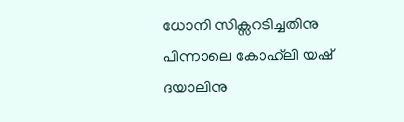ധോനി സിക്സറടിച്ചതിനു പിന്നാലെ കോഹ്‍ലി യഷ് ദയാലിനു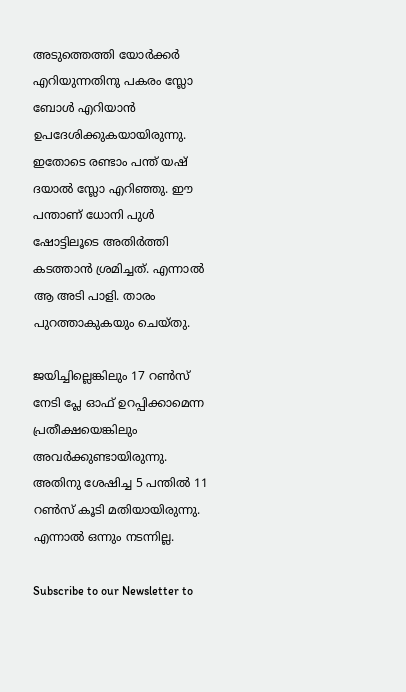അടുത്തെത്തി യോർക്കർ എറിയുന്നതിനു പകരം സ്ലോ ബോൾ എറിയാൻ ഉപദേശിക്കുകയായിരുന്നു. ഇതോടെ രണ്ടാം പന്ത് യഷ് ദയാൽ സ്ലോ എറിഞ്ഞു. ഈ പന്താണ് ധോനി പുൾ ഷോട്ടിലൂടെ അതിർത്തി കടത്താൻ ശ്രമിച്ചത്. എന്നാൽ ആ അടി പാളി. താരം പുറത്താകുകയും ചെയ്തു.

ജയിച്ചില്ലെങ്കിലും 17 റൺസ് നേടി പ്ലേ ഓഫ് ഉറപ്പിക്കാമെന്ന പ്രതീക്ഷയെങ്കിലും അവർക്കുണ്ടായിരുന്നു. അതിനു ശേഷിച്ച 5 പന്തിൽ 11 റൺസ് കൂടി മതിയായിരുന്നു. എന്നാൽ ഒന്നും നടന്നില്ല.

Subscribe to our Newsletter to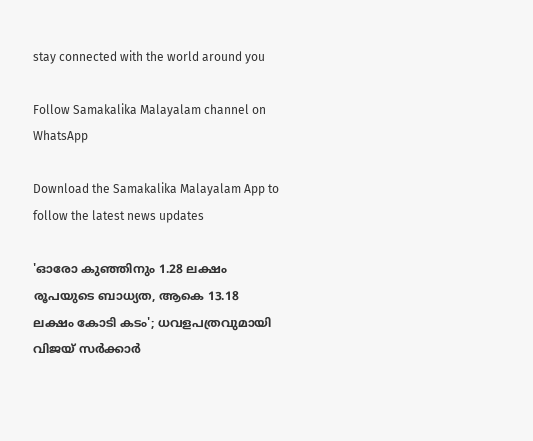stay connected with the world around you

Follow Samakalika Malayalam channel on WhatsApp

Download the Samakalika Malayalam App to follow the latest news updates

'ഓരോ കുഞ്ഞിനും 1.28 ലക്ഷം രൂപയുടെ ബാധ്യത, ആകെ 13.18 ലക്ഷം കോടി കടം'; ധവളപത്രവുമായി വിജയ്‌ സർക്കാർ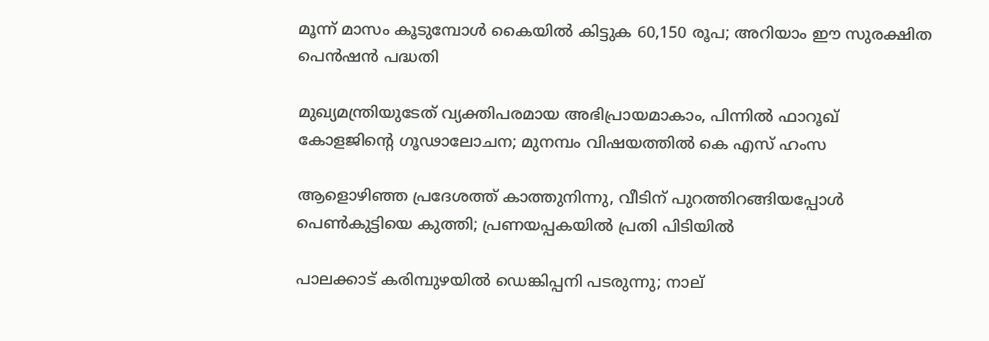മൂന്ന് മാസം കൂടുമ്പോള്‍ കൈയില്‍ കിട്ടുക 60,150 രൂപ; അറിയാം ഈ സുരക്ഷിത പെന്‍ഷന്‍ പദ്ധതി

മുഖ്യമന്ത്രിയുടേത് വ്യക്തിപരമായ അഭിപ്രായമാകാം, പിന്നിൽ ഫാറൂഖ് കോളജിന്റെ ഗൂഢാലോചന; മുനമ്പം വിഷയത്തിൽ കെ എസ് ഹംസ

ആളൊഴിഞ്ഞ പ്രദേശത്ത് കാത്തുനിന്നു, വീടിന് പുറത്തിറങ്ങിയപ്പോള്‍ പെണ്‍കുട്ടിയെ കുത്തി; പ്രണയപ്പകയില്‍ പ്രതി പിടിയില്‍

പാലക്കാട് കരിമ്പുഴയിൽ ഡെങ്കിപ്പനി പടരുന്നു; നാല്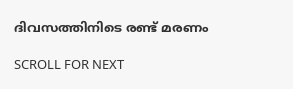ദിവസത്തിനിടെ രണ്ട് മരണം

SCROLL FOR NEXT